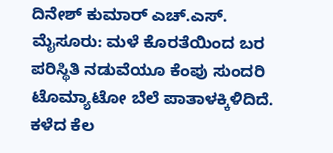ದಿನೇಶ್ ಕುಮಾರ್ ಎಚ್.ಎಸ್.
ಮೈಸೂರು: ಮಳೆ ಕೊರತೆಯಿಂದ ಬರ ಪರಿಸ್ಥಿತಿ ನಡುವೆಯೂ ಕೆಂಪು ಸುಂದರಿ ಟೊಮ್ಯಾಟೋ ಬೆಲೆ ಪಾತಾಳಕ್ಕಿಳಿದಿದೆ. ಕಳೆದ ಕೆಲ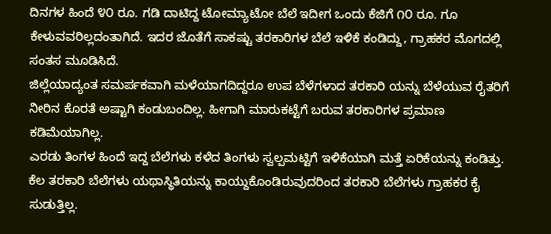ದಿನಗಳ ಹಿಂದೆ ೪೦ ರೂ. ಗಡಿ ದಾಟಿದ್ದ ಟೋಮ್ಯಾಟೋ ಬೆಲೆ ಇದೀಗ ಒಂದು ಕೆಜಿಗೆ ೧೦ ರೂ. ಗೂ ಕೇಳುವವರಿಲ್ಲದಂತಾಗಿದೆ. ಇದರ ಜೊತೆಗೆ ಸಾಕಷ್ಟು ತರಕಾರಿಗಳ ಬೆಲೆ ಇಳಿಕೆ ಕಂಡಿದ್ದು, ಗ್ರಾಹಕರ ಮೊಗದಲ್ಲಿ ಸಂತಸ ಮೂಡಿಸಿದೆ.
ಜಿಲ್ಲೆಯಾದ್ಯಂತ ಸಮರ್ಪಕವಾಗಿ ಮಳೆಯಾಗದಿದ್ದರೂ ಉಪ ಬೆಳೆಗಳಾದ ತರಕಾರಿ ಯನ್ನು ಬೆಳೆಯುವ ರೈತರಿಗೆ ನೀರಿನ ಕೊರತೆ ಅಷ್ಟಾಗಿ ಕಂಡುಬಂದಿಲ್ಲ. ಹೀಗಾಗಿ ಮಾರುಕಟ್ಟೆಗೆ ಬರುವ ತರಕಾರಿಗಳ ಪ್ರಮಾಣ ಕಡಿಮೆಯಾಗಿಲ್ಲ.
ಎರಡು ತಿಂಗಳ ಹಿಂದೆ ಇದ್ದ ಬೆಲೆಗಳು ಕಳೆದ ತಿಂಗಳು ಸ್ವಲ್ಪಮಟ್ಟಿಗೆ ಇಳಿಕೆಯಾಗಿ ಮತ್ತೆ ಏರಿಕೆಯನ್ನು ಕಂಡಿತ್ತು. ಕೆಲ ತರಕಾರಿ ಬೆಲೆಗಳು ಯಥಾಸ್ಥಿತಿಯನ್ನು ಕಾಯ್ದುಕೊಂಡಿರುವುದರಿಂದ ತರಕಾರಿ ಬೆಲೆಗಳು ಗ್ರಾಹಕರ ಕೈ ಸುಡುತ್ತಿಲ್ಲ.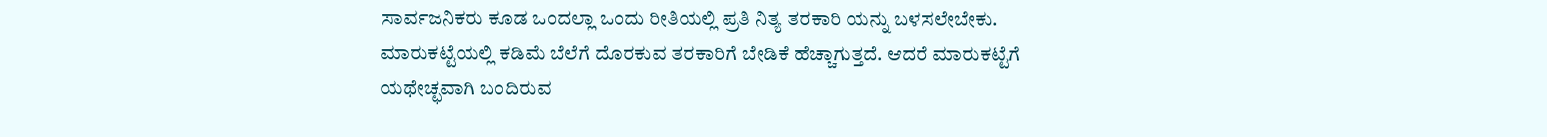ಸಾರ್ವಜನಿಕರು ಕೂಡ ಒಂದಲ್ಲಾ ಒಂದು ರೀತಿಯಲ್ಲಿ ಪ್ರತಿ ನಿತ್ಯ ತರಕಾರಿ ಯನ್ನು ಬಳಸಲೇಬೇಕು. ಮಾರುಕಟ್ಟೆಯಲ್ಲಿ ಕಡಿಮೆ ಬೆಲೆಗೆ ದೊರಕುವ ತರಕಾರಿಗೆ ಬೇಡಿಕೆ ಹೆಚ್ಚಾಗುತ್ತದೆ. ಆದರೆ ಮಾರುಕಟ್ಟೆಗೆ ಯಥೇಚ್ಛವಾಗಿ ಬಂದಿರುವ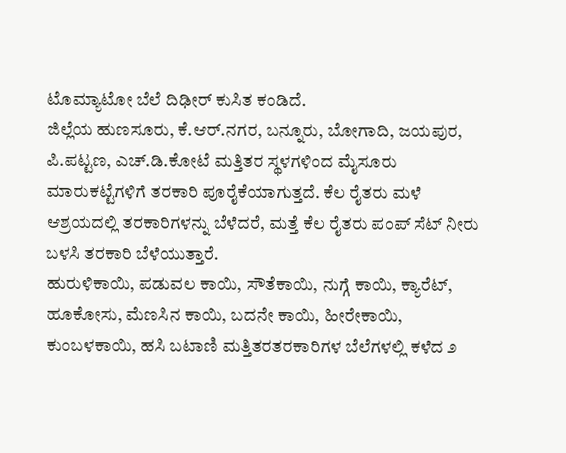ಟೊಮ್ಯಾಟೋ ಬೆಲೆ ದಿಢೀರ್ ಕುಸಿತ ಕಂಡಿದೆ.
ಜಿಲ್ಲೆಯ ಹುಣಸೂರು, ಕೆ.ಆರ್.ನಗರ, ಬನ್ನೂರು, ಬೋಗಾದಿ, ಜಯಪುರ, ಪಿ.ಪಟ್ಟಣ, ಎಚ್.ಡಿ.ಕೋಟೆ ಮತ್ತಿತರ ಸ್ಥಳಗಳಿಂದ ಮೈಸೂರು ಮಾರುಕಟ್ಟೆಗಳಿಗೆ ತರಕಾರಿ ಪೂರೈಕೆಯಾಗುತ್ತದೆ. ಕೆಲ ರೈತರು ಮಳೆ ಆಶ್ರಯದಲ್ಲಿ ತರಕಾರಿಗಳನ್ನು ಬೆಳೆದರೆ, ಮತ್ತೆ ಕೆಲ ರೈತರು ಪಂಪ್ ಸೆಟ್ ನೀರು ಬಳಸಿ ತರಕಾರಿ ಬೆಳೆಯುತ್ತಾರೆ.
ಹುರುಳಿಕಾಯಿ, ಪಡುವಲ ಕಾಯಿ, ಸೌತೆಕಾಯಿ, ನುಗ್ಗೆ ಕಾಯಿ, ಕ್ಯಾರೆಟ್, ಹೂಕೋಸು, ಮೆಣಸಿನ ಕಾಯಿ, ಬದನೇ ಕಾಯಿ, ಹೀರೇಕಾಯಿ, ಕುಂಬಳಕಾಯಿ, ಹಸಿ ಬಟಾಣಿ ಮತ್ತಿತರತರಕಾರಿಗಳ ಬೆಲೆಗಳಲ್ಲಿ ಕಳೆದ ೨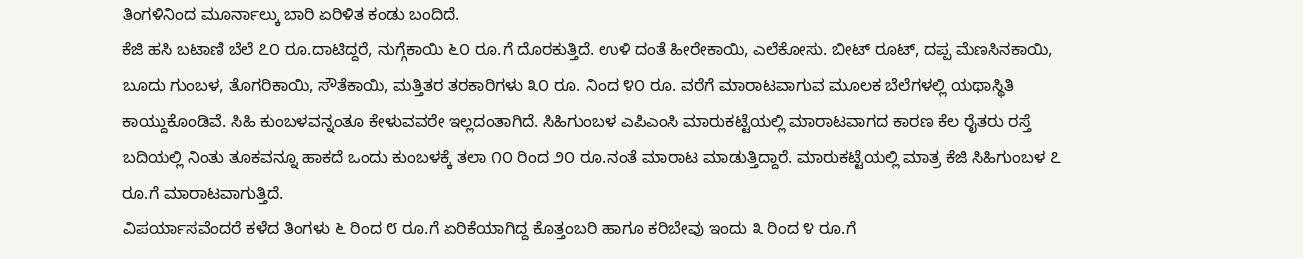ತಿಂಗಳಿನಿಂದ ಮೂರ್ನಾಲ್ಕು ಬಾರಿ ಏರಿಳಿತ ಕಂಡು ಬಂದಿದೆ.
ಕೆಜಿ ಹಸಿ ಬಟಾಣಿ ಬೆಲೆ ೭೦ ರೂ.ದಾಟಿದ್ದರೆ, ನುಗ್ಗೆಕಾಯಿ ೬೦ ರೂ.ಗೆ ದೊರಕುತ್ತಿದೆ. ಉಳಿ ದಂತೆ ಹೀರೇಕಾಯಿ, ಎಲೆಕೋಸು. ಬೀಟ್ ರೂಟ್, ದಪ್ಪ ಮೆಣಸಿನಕಾಯಿ, ಬೂದು ಗುಂಬಳ, ತೊಗರಿಕಾಯಿ, ಸೌತೆಕಾಯಿ, ಮತ್ತಿತರ ತರಕಾರಿಗಳು ೩೦ ರೂ. ನಿಂದ ೪೦ ರೂ. ವರೆಗೆ ಮಾರಾಟವಾಗುವ ಮೂಲಕ ಬೆಲೆಗಳಲ್ಲಿ ಯಥಾಸ್ಥಿತಿ ಕಾಯ್ದುಕೊಂಡಿವೆ. ಸಿಹಿ ಕುಂಬಳವನ್ನಂತೂ ಕೇಳುವವರೇ ಇಲ್ಲದಂತಾಗಿದೆ. ಸಿಹಿಗುಂಬಳ ಎಪಿಎಂಸಿ ಮಾರುಕಟ್ಟೆಯಲ್ಲಿ ಮಾರಾಟವಾಗದ ಕಾರಣ ಕೆಲ ರೈತರು ರಸ್ತೆ ಬದಿಯಲ್ಲಿ ನಿಂತು ತೂಕವನ್ನೂ ಹಾಕದೆ ಒಂದು ಕುಂಬಳಕ್ಕೆ ತಲಾ ೧೦ ರಿಂದ ೨೦ ರೂ.ನಂತೆ ಮಾರಾಟ ಮಾಡುತ್ತಿದ್ದಾರೆ. ಮಾರುಕಟ್ಟೆಯಲ್ಲಿ ಮಾತ್ರ ಕೆಜಿ ಸಿಹಿಗುಂಬಳ ೭ ರೂ.ಗೆ ಮಾರಾಟವಾಗುತ್ತಿದೆ.
ವಿಪರ್ಯಾಸವೆಂದರೆ ಕಳೆದ ತಿಂಗಳು ೬ ರಿಂದ ೮ ರೂ.ಗೆ ಏರಿಕೆಯಾಗಿದ್ದ ಕೊತ್ತಂಬರಿ ಹಾಗೂ ಕರಿಬೇವು ಇಂದು ೩ ರಿಂದ ೪ ರೂ.ಗೆ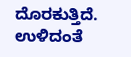ದೊರಕುತ್ತಿದೆ. ಉಳಿದಂತೆ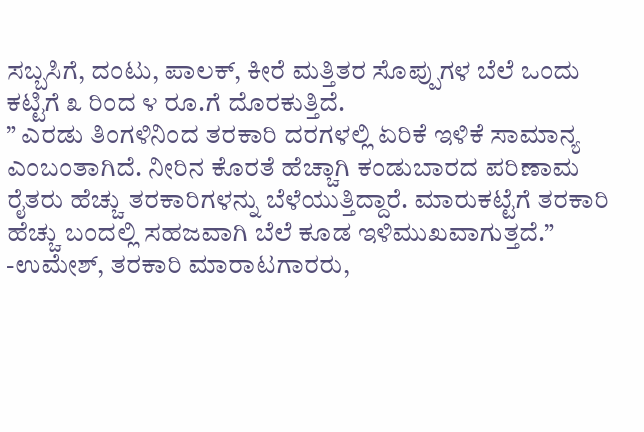ಸಬ್ಬಸಿಗೆ, ದಂಟು, ಪಾಲಕ್, ಕೀರೆ ಮತ್ತಿತರ ಸೊಪ್ಪುಗಳ ಬೆಲೆ ಒಂದು ಕಟ್ಟಿಗೆ ೩ ರಿಂದ ೪ ರೂ.ಗೆ ದೊರಕುತ್ತಿದೆ.
” ಎರಡು ತಿಂಗಳಿನಿಂದ ತರಕಾರಿ ದರಗಳಲ್ಲಿ ಏರಿಕೆ ಇಳಿಕೆ ಸಾಮಾನ್ಯ ಎಂಬಂತಾಗಿದೆ. ನೀರಿನ ಕೊರತೆ ಹೆಚ್ಚಾಗಿ ಕಂಡುಬಾರದ ಪರಿಣಾಮ ರೈತರು ಹೆಚ್ಚು ತರಕಾರಿಗಳನ್ನು ಬೆಳೆಯುತ್ತಿದ್ದಾರೆ. ಮಾರುಕಟ್ಟೆಗೆ ತರಕಾರಿ ಹೆಚ್ಚು ಬಂದಲ್ಲಿ ಸಹಜವಾಗಿ ಬೆಲೆ ಕೂಡ ಇಳಿಮುಖವಾಗುತ್ತದೆ.”
-ಉಮೇಶ್, ತರಕಾರಿ ಮಾರಾಟಗಾರರು,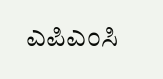ಎಪಿಎಂಸಿ